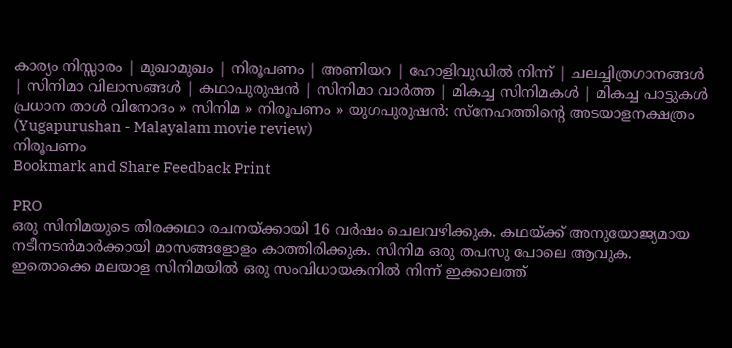കാര്യം നിസ്സാരം | മുഖാമുഖം | നിരൂപണം | അണിയറ | ഹോളിവുഡില്‍ നിന്ന്‌ | ചലച്ചിത്രഗാനങ്ങള്‍ | സിനിമാ വിലാസങ്ങള്‍ | കഥാപുരുഷന്‍ | സിനിമാ വാര്‍ത്ത | മികച്ച സിനിമകള്‍ | മികച്ച പാട്ടുകള്‍
പ്രധാന താള്‍ വിനോദം » സിനിമ » നിരൂപണം » യുഗപുരുഷന്‍: സ്നേഹത്തിന്‍റെ അടയാളനക്ഷത്രം (Yugapurushan - Malayalam movie review)
നിരൂപണം
Bookmark and Share Feedback Print

PRO
ഒരു സിനിമയുടെ തിരക്കഥാ രചനയ്ക്കായി 16 വര്‍ഷം ചെലവഴിക്കുക. കഥയ്ക്ക് അനുയോജ്യമായ നടീനടന്‍‌മാര്‍ക്കായി മാസങ്ങളോളം കാത്തിരിക്കുക. സിനിമ ഒരു തപസു പോലെ ആവുക. ഇതൊക്കെ മലയാള സിനിമയില്‍ ഒരു സംവിധായകനില്‍ നിന്ന് ഇക്കാലത്ത്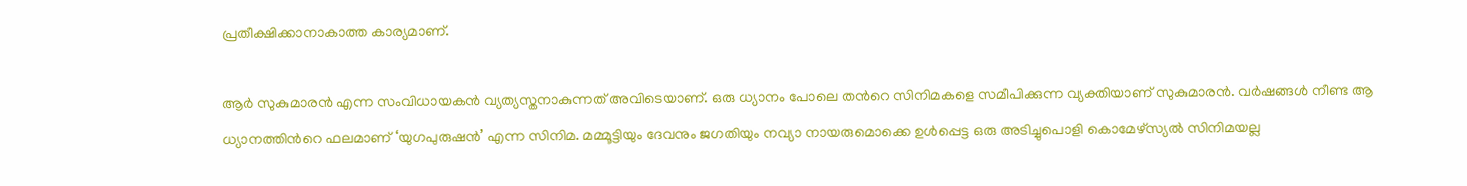പ്രതീക്ഷിക്കാനാകാത്ത കാര്യമാണ്.

ആര്‍ സുകുമാരന്‍ എന്ന സംവിധായകന്‍ വ്യത്യസ്തനാകുന്നത് അവിടെയാണ്. ഒരു ധ്യാനം പോലെ തന്‍റെ സിനിമകളെ സമീപിക്കുന്ന വ്യക്തിയാണ് സുകുമാരന്‍. വര്‍ഷങ്ങള്‍ നീണ്ട ആ ധ്യാനത്തിന്‍റെ ഫലമാണ് ‘യുഗപുരുഷന്‍’ എന്ന സിനിമ. മമ്മൂട്ടിയും ദേവനും ജഗതിയും നവ്യാ നായരുമൊക്കെ ഉള്‍പ്പെട്ട ഒരു അടിച്ചുപൊളി കൊമേഴ്സ്യല്‍ സിനിമയല്ല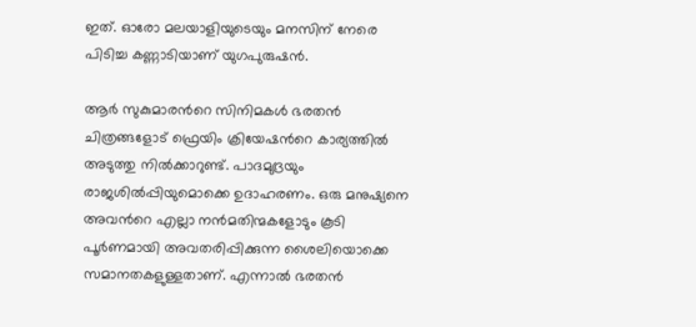ഇത്. ഓരോ മലയാളിയുടെയും മനസിന് നേരെ പിടിച്ച കണ്ണാടിയാണ് യുഗപുരുഷന്‍.

ആര്‍ സുകുമാരന്‍റെ സിനിമകള്‍ ഭരതന്‍ ചിത്രങ്ങളോട് ഫ്രെയിം ക്രിയേഷന്‍റെ കാര്യത്തില്‍ അടുത്തു നില്‍ക്കാറുണ്ട്. പാദമുദ്രയും രാജശില്‍പ്പിയുമൊക്കെ ഉദാഹരണം. ഒരു മനുഷ്യനെ അവന്‍റെ എല്ലാ നന്‍‌മതിന്മകളോടും കൂടി പൂര്‍ണമായി അവതരിപ്പിക്കുന്ന ശൈലിയൊക്കെ സമാനതകളുള്ളതാണ്. എന്നാല്‍ ഭരതന്‍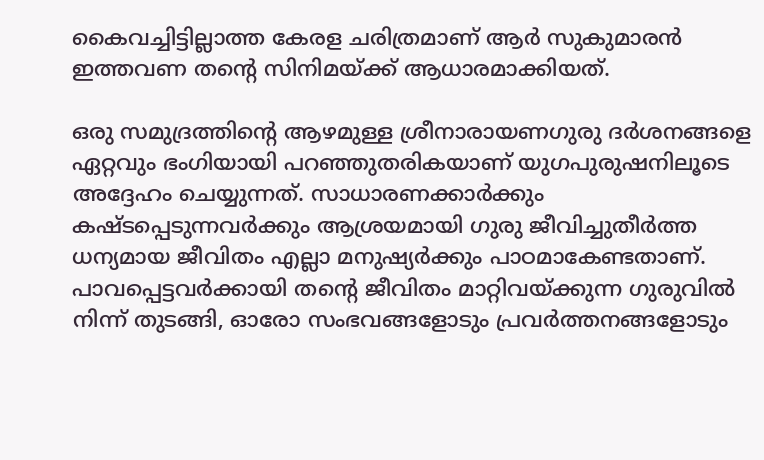കൈവച്ചിട്ടില്ലാത്ത കേരള ചരിത്രമാണ് ആര്‍ സുകുമാരന്‍ ഇത്തവണ തന്‍റെ സിനിമയ്ക്ക് ആധാരമാക്കിയത്.

ഒരു സമുദ്രത്തിന്‍റെ ആഴമുള്ള ശ്രീനാരായണഗുരു ദര്‍ശനങ്ങളെ ഏറ്റവും ഭംഗിയായി പറഞ്ഞുതരികയാണ് യുഗപുരുഷനിലൂടെ അദ്ദേഹം ചെയ്യുന്നത്. സാധാരണക്കാര്‍ക്കും കഷ്ടപ്പെടുന്നവര്‍ക്കും ആശ്രയമായി ഗുരു ജീവിച്ചുതീര്‍ത്ത ധന്യമായ ജീവിതം എല്ലാ മനുഷ്യര്‍ക്കും പാഠമാകേണ്ടതാണ്. പാവപ്പെട്ടവര്‍ക്കായി തന്‍റെ ജീവിതം മാറ്റിവയ്ക്കുന്ന ഗുരുവില്‍ നിന്ന് തുടങ്ങി, ഓരോ സംഭവങ്ങളോടും പ്രവര്‍ത്തനങ്ങളോടും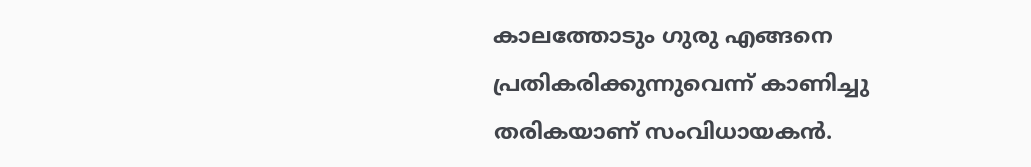കാലത്തോടും ഗുരു എങ്ങനെ പ്രതികരിക്കുന്നുവെന്ന് കാണിച്ചു തരികയാണ് സംവിധായകന്‍.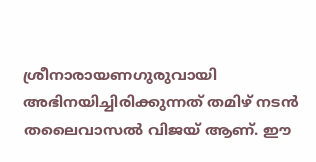ശ്രീനാരായണഗുരുവായി അഭിനയിച്ചിരിക്കുന്നത് തമിഴ് നടന്‍ തലൈവാസല്‍ വിജയ് ആണ്. ഈ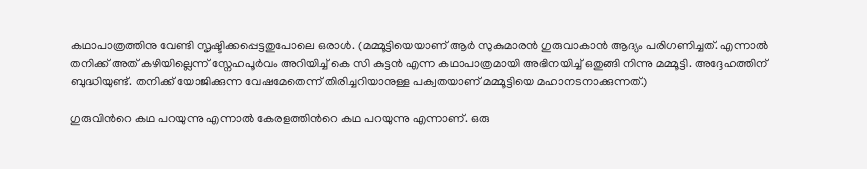കഥാപാത്രത്തിനു വേണ്ടി സൃഷ്ടിക്കപ്പെട്ടതുപോലെ ഒരാള്‍. (മമ്മൂട്ടിയെയാണ് ആര്‍ സുകുമാരന്‍ ഗുരുവാകാന്‍ ആദ്യം പരിഗണിച്ചത്. എന്നാല്‍ തനിക്ക് അത് കഴിയില്ലെന്ന് സ്നേഹപൂര്‍വം അറിയിച്ച് കെ സി കുട്ടന്‍ എന്ന കഥാപാത്രമായി അഭിനയിച്ച് ഒതുങ്ങി നിന്നു മമ്മൂട്ടി. അദ്ദേഹത്തിന് ബുദ്ധിയുണ്ട്. തനിക്ക് യോജിക്കുന്ന വേഷമേതെന്ന് തിരിച്ചറിയാനുള്ള പക്വതയാണ് മമ്മൂട്ടിയെ മഹാനടനാക്കുന്നത്.)

ഗുരുവിന്‍റെ കഥ പറയുന്നു എന്നാല്‍ കേരളത്തിന്‍റെ കഥ പറയുന്നു എന്നാണ്. ഒരു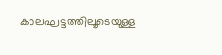കാലഘട്ടത്തിലൂടെയുള്ള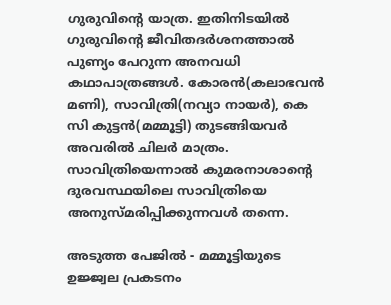ഗുരുവിന്‍റെ യാത്ര. ഇതിനിടയില്‍ ഗുരുവിന്‍റെ ജീവിതദര്‍ശനത്താല്‍ പുണ്യം പേറുന്ന അനവധി കഥാപാത്രങ്ങള്‍. കോരന്‍(കലാഭവന്‍ മണി), സാവിത്രി(നവ്യാ നായര്‍), കെ സി കുട്ടന്‍(മമ്മൂട്ടി) തുടങ്ങിയവര്‍ അവരില്‍ ചിലര്‍ മാത്രം. സാവിത്രിയെന്നാല്‍ കുമരനാശാന്‍റെ ദുരവസ്ഥയിലെ സാവിത്രിയെ അനുസ്മരിപ്പിക്കുന്നവള്‍ തന്നെ.

അടുത്ത പേജില്‍ - മമ്മൂട്ടിയുടെ ഉജ്ജ്വല പ്രകടനം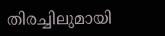തിരച്ചിലുമായി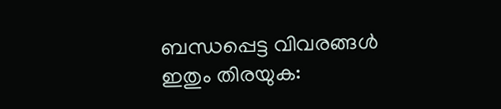ബന്ധപ്പെട്ട വിവരങ്ങള്‍
ഇതും തിരയുക: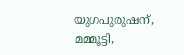യുഗപുരുഷന്, മമ്മൂട്ടി,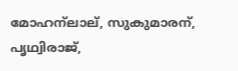മോഹന്ലാല്, സുകുമാരന്, പൃഥ്വിരാജ്,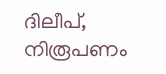ദിലീപ്, നിരൂപണം